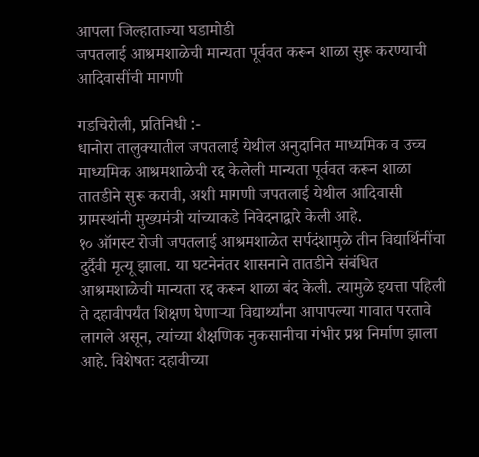आपला जिल्हाताज्या घडामोडी
जपतलाई आश्रमशाळेची मान्यता पूर्ववत करून शाळा सुरू करण्याची आदिवासींची मागणी

गडचिरोली, प्रतिनिधी :-
धानोरा तालुक्यातील जपतलाई येथील अनुदानित माध्यमिक व उच्च माध्यमिक आश्रमशाळेची रद्द केलेली मान्यता पूर्ववत करून शाळा तातडीने सुरू करावी, अशी मागणी जपतलाई येथील आदिवासी ग्रामस्थांनी मुख्यमंत्री यांच्याकडे निवेदनाद्वारे केली आहे.
१० ऑगस्ट रोजी जपतलाई आश्रमशाळेत सर्पदंशामुळे तीन विद्यार्थिनींचा दुर्दैवी मृत्यू झाला. या घटनेनंतर शासनाने तातडीने संबंधित आश्रमशाळेची मान्यता रद्द करून शाळा बंद केली. त्यामुळे इयत्ता पहिली ते दहावीपर्यंत शिक्षण घेणाऱ्या विद्यार्थ्यांना आपापल्या गावात परतावे लागले असून, त्यांच्या शैक्षणिक नुकसानीचा गंभीर प्रश्न निर्माण झाला आहे. विशेषतः दहावीच्या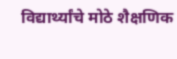विद्यार्थ्यांचे मोठे शैक्षणिक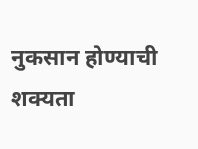नुकसान होण्याची शक्यता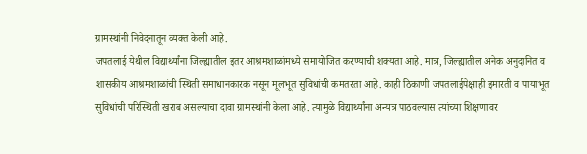ग्रामस्थांनी निवेदनातून व्यक्त केली आहे.
जपतलाई येथील विद्यार्थ्यांना जिल्ह्यातील इतर आश्रमशाळांमध्ये समायोजित करण्याची शक्यता आहे. मात्र, जिल्ह्यातील अनेक अनुदानित व शासकीय आश्रमशाळांची स्थिती समाधानकारक नसून मूलभूत सुविधांची कमतरता आहे. काही ठिकाणी जपतलाईपेक्षाही इमारती व पायाभूत सुविधांची परिस्थिती खराब असल्याचा दावा ग्रामस्थांनी केला आहे. त्यामुळे विद्यार्थ्यांना अन्यत्र पाठवल्यास त्यांच्या शिक्षणावर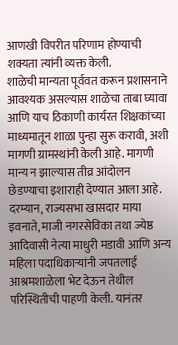आणखी विपरीत परिणाम होण्याची शक्यता त्यांनी व्यक्त केली.
शाळेची मान्यता पूर्ववत करून प्रशासनाने आवश्यक असल्यास शाळेचा ताबा घ्यावा आणि याच ठिकाणी कार्यरत शिक्षकांच्या माध्यमातून शाळा पुन्हा सुरू करावी, अशी मागणी ग्रामस्थांनी केली आहे. मागणी मान्य न झाल्यास तीव्र आंदोलन छेडण्याचा इशाराही देण्यात आला आहे.
दरम्यान, राज्यसभा खासदार माया इवनाते, माजी नगरसेविका तथा ज्येष्ठ आदिवासी नेत्या माधुरी मडावी आणि अन्य महिला पदाधिकाऱ्यांनी जपतलाई आश्रमशाळेला भेट देऊन तेथील परिस्थितीची पाहणी केली. यानंतर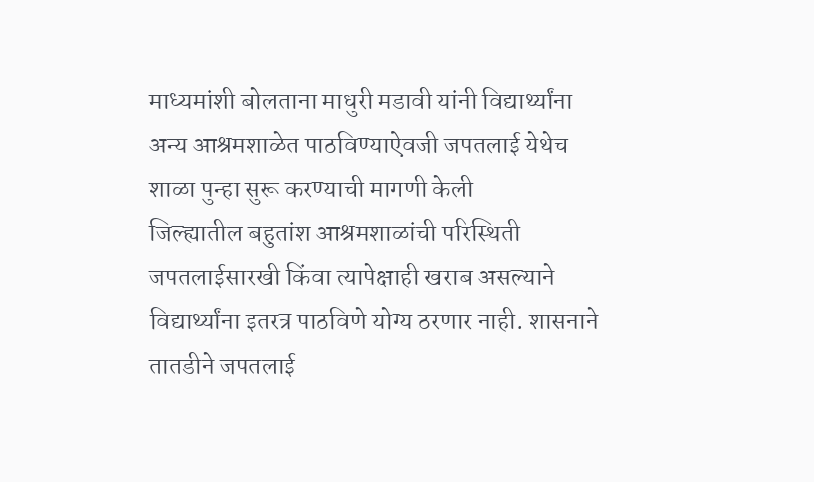माध्यमांशी बोलताना माधुरी मडावी यांनी विद्यार्थ्यांना अन्य आश्रमशाळेत पाठविण्याऐवजी जपतलाई येथेच शाळा पुन्हा सुरू करण्याची मागणी केली
जिल्ह्यातील बहुतांश आश्रमशाळांची परिस्थिती जपतलाईसारखी किंवा त्यापेक्षाही खराब असल्याने विद्यार्थ्यांना इतरत्र पाठविणे योग्य ठरणार नाही. शासनाने तातडीने जपतलाई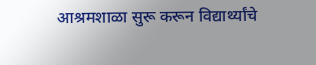आश्रमशाळा सुरू करून विद्यार्थ्यांचे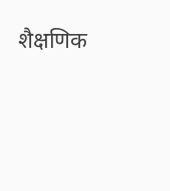शैक्षणिक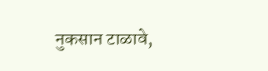नुकसान टाळावे,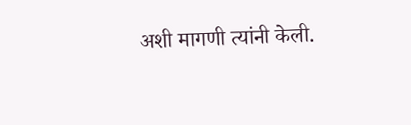अशी मागणी त्यांनी केली.